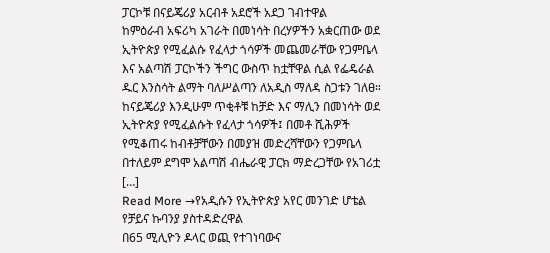ፓርኮቹ በናይጄሪያ አርብቶ አደሮች አደጋ ገብተዋል
ከምዕራብ አፍሪካ አገራት በመነሳት በረሃዎችን አቋርጠው ወደ ኢትዮጵያ የሚፈልሱ የፈላታ ጎሳዎች መጨመራቸው የጋምቤላ እና አልጣሽ ፓርኮችን ችግር ውስጥ ከቷቸዋል ሲል የፌዴራል ዱር እንስሳት ልማት ባለሥልጣን ለአዲስ ማለዳ ስጋቱን ገለፀ። ከናይጄሪያ እንዲሁም ጥቂቶቹ ከቻድ እና ማሊን በመነሳት ወደ ኢትዮጵያ የሚፈልሱት የፈላታ ጎሳዎች፤ በመቶ ሺሕዎች የሚቆጠሩ ከብቶቻቸውን በመያዝ መድረሻቸውን የጋምቤላ በተለይም ደግሞ አልጣሽ ብሔራዊ ፓርክ ማድረጋቸው የአገሪቷ […]
Read More →የአዲሱን የኢትዮጵያ አየር መንገድ ሆቴል የቻይና ኩባንያ ያስተዳድረዋል
በ65 ሚሊዮን ዶላር ወጪ የተገነባውና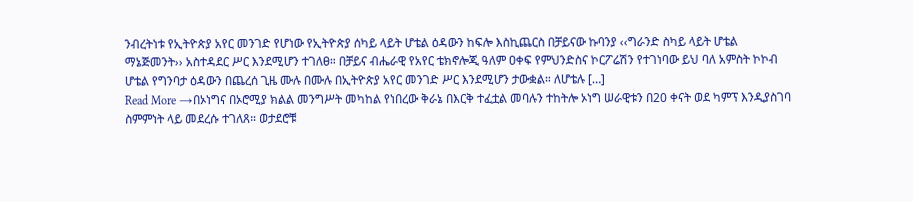ንብረትነቱ የኢትዮጵያ አየር መንገድ የሆነው የኢትዮጵያ ሰካይ ላይት ሆቴል ዕዳውን ከፍሎ እስኪጨርስ በቻይናው ኩባንያ ‹‹ግራንድ ስካይ ላይት ሆቴል ማኔጅመንት›› አስተዳደር ሥር እንደሚሆን ተገለፀ። በቻይና ብሔራዊ የአየር ቴክኖሎጂ ዓለም ዐቀፍ የምህንድስና ኮርፖሬሽን የተገነባው ይህ ባለ አምስት ኮኮብ ሆቴል የግንባታ ዕዳውን በጨረሰ ጊዜ ሙሉ በሙሉ በኢትዮጵያ አየር መንገድ ሥር እንደሚሆን ታውቋል። ለሆቴሉ […]
Read More →በኦነግና በኦሮሚያ ክልል መንግሥት መካከል የነበረው ቅራኔ በእርቅ ተፈቷል መባሉን ተከትሎ ኦነግ ሠራዊቱን በ20 ቀናት ወደ ካምፕ እንዲያስገባ ስምምነት ላይ መደረሱ ተገለጸ። ወታደሮቹ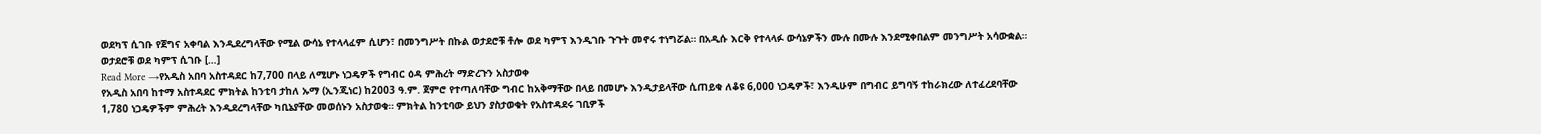ወደካፕ ሲገቡ የጀግና አቀባል እንዲደረግላቸው የሚል ውሳኔ የተላላፈም ሲሆን፣ በመንግሥት በኩል ወታደሮቹ ቶሎ ወደ ካምፕ እንዲገቡ ጉጉት መኖሩ ተነግሯል። በአዲሱ እርቅ የተላላፉ ውሳኔዎችን ሙሉ በሙሉ እንደሚቀበልም መንግሥት አሳውቋል። ወታደሮቹ ወደ ካምፕ ሲገቡ […]
Read More →የአዲስ አበባ አስተዳደር ከ7,700 በላይ ለሚሆኑ ነጋዴዎች የግብር ዕዳ ምሕረት ማድረጉን አስታወቀ
የአዲስ አበባ ከተማ አስተዳደር ምክትል ከንቲባ ታከለ ኡማ (ኢንጂነር) ከ2003 ዓ.ም. ጀምሮ የተጣለባቸው ግብር ከአቅማቸው በላይ በመሆኑ እንዲታይላቸው ሲጠይቁ ለቆዩ 6,000 ነጋዴዎች፣ እንዲሁም በግብር ይግባኝ ተከራክረው ለተፈረደባቸው 1,780 ነጋዴዎችም ምሕረት እንዲደረግላቸው ካቢኔያቸው መወሰኑን አስታወቁ። ምክትል ከንቲባው ይህን ያስታወቁት የአስተዳደሩ ገቢዎች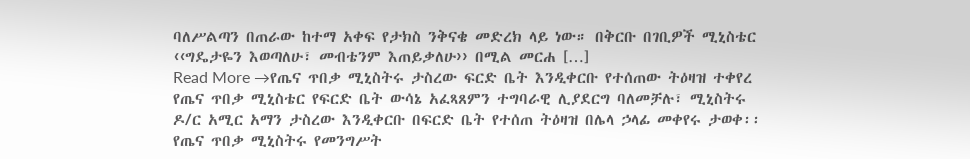ባለሥልጣን በጠራው ከተማ አቀፍ የታክስ ንቅናቄ መድረክ ላይ ነው። በቅርቡ በገቢዎች ሚኒስቴር ‹‹ግዴታዬን እወጣለሁ፣ መብቴንም እጠይቃለሁ›› በሚል መርሐ […]
Read More →የጤና ጥበቃ ሚኒስትሩ ታስረው ፍርድ ቤት እንዲቀርቡ የተሰጠው ትዕዛዝ ተቀየረ
የጤና ጥበቃ ሚኒስቴር የፍርድ ቤት ውሳኔ አፈጻጸምን ተግባራዊ ሊያደርግ ባለመቻሉ፣ ሚኒስትሩ ዶ/ር አሚር አማን ታስረው እንዲቀርቡ በፍርድ ቤት የተሰጠ ትዕዛዝ በሌላ ኃላፊ መቀየሩ ታወቀ፡፡ የጤና ጥበቃ ሚኒስትሩ የመንግሥት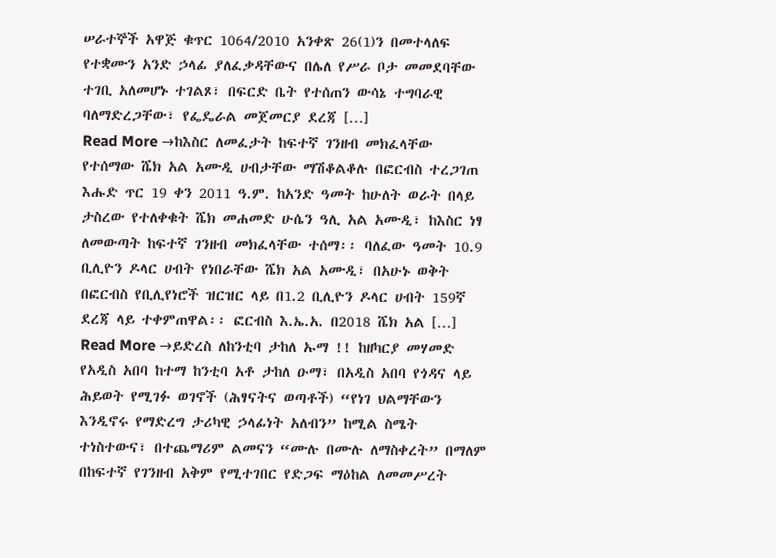ሠራተኞች አዋጅ ቁጥር 1064/2010 አንቀጽ 26(1)ን በመተላለፍ የተቋሙን አንድ ኃላፊ ያለፈቃዳቸውና በሌለ የሥራ ቦታ መመደባቸው ተገቢ አለመሆኑ ተገልጾ፣ በፍርድ ቤት የተሰጠን ውሳኔ ተግባራዊ ባለማድረጋቸው፣ የፌዴራል መጀመርያ ደረጃ […]
Read More →ከእስር ለመፈታት ከፍተኛ ገንዘብ መክፈላቸው የተሰማው ሼክ አል አሙዲ ሀብታቸው ማሽቆልቆሉ በፎርብስ ተረጋገጠ
እሑድ ጥር 19 ቀን 2011 ዓ.ም. ከአንድ ዓመት ከሁለት ወራት በላይ ታስረው የተለቀቁት ሼክ መሐመድ ሁሴን ዓሊ አል አሙዲ፣ ከእስር ነፃ ለመውጣት ከፍተኛ ገንዘብ መክፈላቸው ተሰማ፡፡ ባለፈው ዓመት 10.9 ቢሊዮን ዶላር ሀብት የነበራቸው ሼክ አል አሙዲ፣ በአሁኑ ወቅት በፎርብስ የቢሊየነሮች ዝርዝር ላይ በ1.2 ቢሊዮን ዶላር ሀብት 159ኛ ደረጃ ላይ ተቀምጠዋል፡፡ ፎርብስ እ.ኤ.አ. በ2018 ሼክ አል […]
Read More →ይድረስ ለከንቲባ ታከለ ኡማ !! ከዘካርያ መሃመድ
የአዲስ አበባ ከተማ ከንቲባ አቶ ታከለ ዑማ፣ በአዲስ አበባ የጎዳና ላይ ሕይወት የሚገፉ ወገኖች (ሕፃናትና ወጣቶች) “የነገ ህልማቸውን እንዲኖሩ የማድረግ ታሪካዊ ኃላፊነት አለብን” ከሚል ስሜት ተነስተውና፣ በተጨማሪም ልመናን “ሙሉ በሙሉ ለማስቀረት” በማለም በከፍተኛ የገንዘብ አቅም የሚተገበር የድጋፍ ማዕከል ለመመሥረት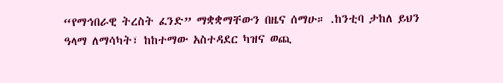“የማኅበራዊ ትረስት ፈንድ” ማቋቋማቸውን በዜና ሰማሁ። .ከንቲባ ታከለ ይህን ዓላማ ለማሳካት፣ ከከተማው አስተዳደር ካዝና ወጪ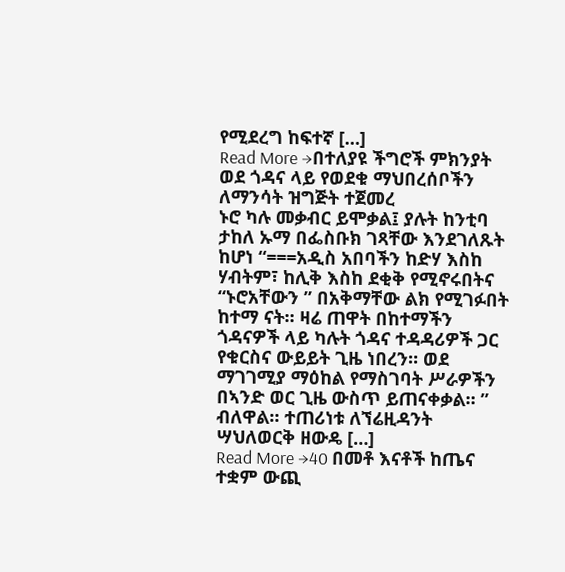የሚደረግ ከፍተኛ […]
Read More →በተለያዩ ችግሮች ምክንያት ወደ ጎዳና ላይ የወደቁ ማህበረሰቦችን ለማንሳት ዝግጅት ተጀመረ
ኑሮ ካሉ መቃብር ይሞቃል፤ ያሉት ከንቲባ ታከለ ኡማ በፌስቡክ ገጻቸው እንደገለጹት ከሆነ “===አዲስ አበባችን ከድሃ እስከ ሃብትም፣ ከሊቅ እስከ ደቂቅ የሚኖሩበትና “ኑሮአቸውን ” በአቅማቸው ልክ የሚገፉበት ከተማ ናት። ዛሬ ጠዋት በከተማችን ጎዳናዎች ላይ ካሉት ጎዳና ተዳዳሪዎች ጋር የቁርስና ውይይት ጊዜ ነበረን። ወደ ማገገሚያ ማዕከል የማስገባት ሥራዎችን በኣንድ ወር ጊዜ ውስጥ ይጠናቀቃል። ” ብለዋል። ተጠሪነቱ ለኘሬዚዳንት ሣህለወርቅ ዘውዴ […]
Read More →40 በመቶ እናቶች ከጤና ተቋም ውጪ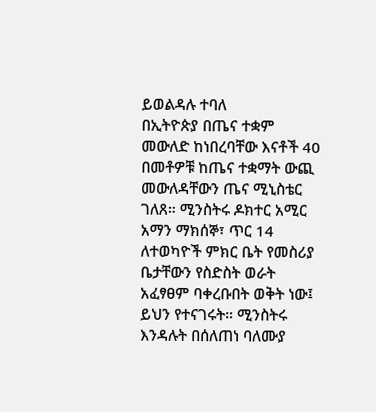ይወልዳሉ ተባለ
በኢትዮጵያ በጤና ተቋም መውለድ ከነበረባቸው እናቶች 40 በመቶዎቹ ከጤና ተቋማት ውጪ መውለዳቸውን ጤና ሚኒስቴር ገለጸ። ሚንስትሩ ዶክተር አሚር አማን ማክሰኞ፣ ጥር 14 ለተወካዮች ምክር ቤት የመስሪያ ቤታቸውን የስድስት ወራት አፈፃፀም ባቀረቡበት ወቅት ነው፤ ይህን የተናገሩት። ሚንስትሩ እንዳሉት በሰለጠነ ባለሙያ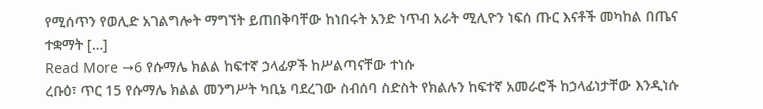የሚሰጥን የወሊድ አገልግሎት ማግኘት ይጠበቅባቸው ከነበሩት አንድ ነጥብ አራት ሚሊዮን ነፍሰ ጡር እናቶች መካከል በጤና ተቋማት […]
Read More →6 የሱማሌ ክልል ከፍተኛ ኃላፊዎች ከሥልጣናቸው ተነሱ
ረቡዕ፣ ጥር 15 የሱማሌ ክልል መንግሥት ካቢኔ ባደረገው ስብሰባ ስድስት የክልሉን ከፍተኛ አመራሮች ከኃላፊነታቸው እንዲነሱ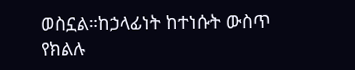ወስኗል።ከኃላፊነት ከተነሱት ውስጥ የክልሉ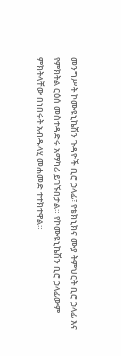መንግሥት ኮሙዩኒኬሽን ጉዳዮች ቢሮ ኃላፊ፣ የቴክኒክና ሙያ ትምህርት ቢሮ ኃላፊ እና የምክትል ርዕሰ መስተዳድሩ አማካሪ ይገኙበታል። የኮሙዩኒኬሽን ቢሮ ኃላፊውም ምክትላቸው በነበሩት አብዱላሂ መሐመድ ተተክተዋል።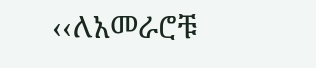‹‹ለአመራሮቹ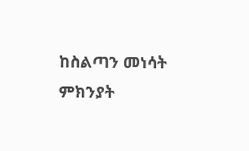ከስልጣን መነሳት ምክንያት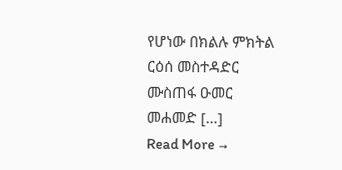የሆነው በክልሉ ምክትል ርዕሰ መስተዳድር ሙስጠፋ ዑመር መሐመድ […]
Read More →